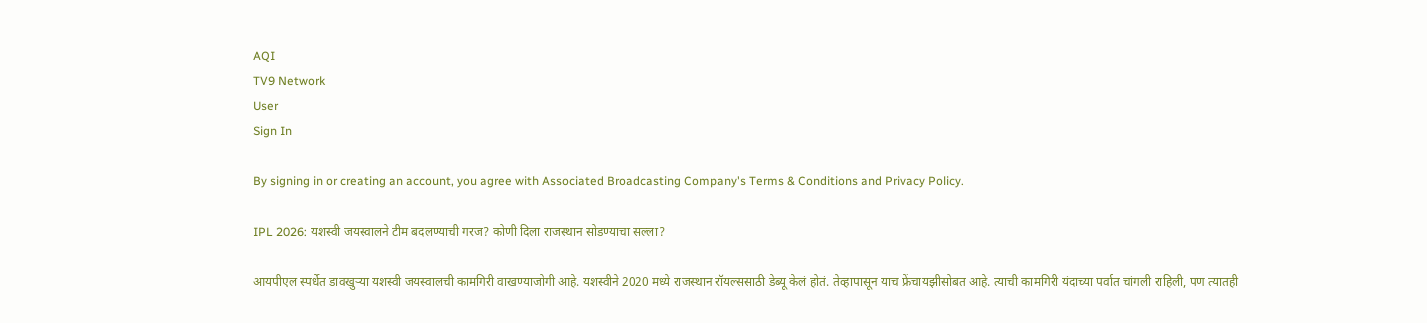AQI
TV9 Network
User
Sign In

By signing in or creating an account, you agree with Associated Broadcasting Company's Terms & Conditions and Privacy Policy.

IPL 2026: यशस्वी जयस्वालने टीम बदलण्याची गरज? कोणी दिला राजस्थान सोडण्याचा सल्ला?

आयपीएल स्पर्धेत डावखुऱ्या यशस्वी जयस्वालची कामगिरी वाखण्याजोगी आहे. यशस्वीने 2020 मध्ये राजस्थान रॉयल्ससाठी डेब्यू केलं होतं. तेव्हापासून याच फ्रेंचायझीसोबत आहे. त्याची कामगिरी यंदाच्या पर्वात चांगली राहिली, पण त्यातही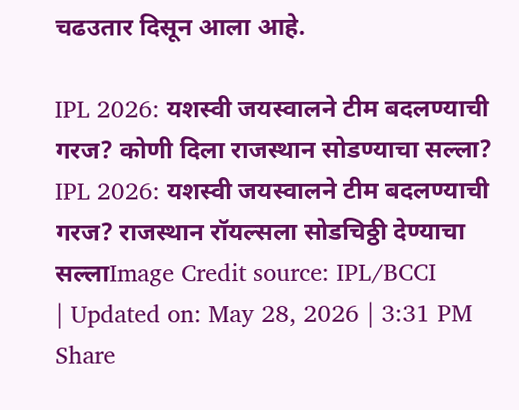चढउतार दिसून आला आहे.

IPL 2026: यशस्वी जयस्वालने टीम बदलण्याची गरज? कोणी दिला राजस्थान सोडण्याचा सल्ला?
IPL 2026: यशस्वी जयस्वालने टीम बदलण्याची गरज? राजस्थान रॉयल्सला सोडचिठ्ठी देण्याचा सल्लाImage Credit source: IPL/BCCI
| Updated on: May 28, 2026 | 3:31 PM
Share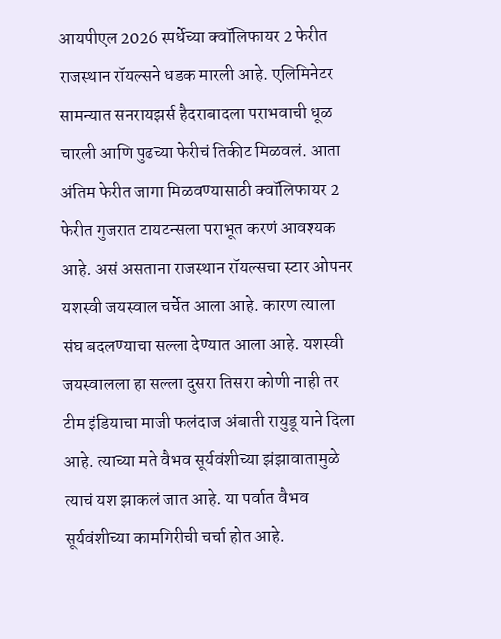आयपीएल 2026 स्पर्धेच्या क्वॉलिफायर 2 फेरीत राजस्थान रॉयल्सने धडक मारली आहे. एलिमिनेटर सामन्यात सनरायझर्स हैदराबादला पराभवाची धूळ चारली आणि पुढच्या फेरीचं तिकीट मिळवलं. आता अंतिम फेरीत जागा मिळवण्यासाठी क्वॉलिफायर 2 फेरीत गुजरात टायटन्सला पराभूत करणं आवश्यक आहे. असं असताना राजस्थान रॉयल्सचा स्टार ओपनर यशस्वी जयस्वाल चर्चेत आला आहे. कारण त्याला संघ बदलण्याचा सल्ला देण्यात आला आहे. यशस्वी जयस्वालला हा सल्ला दुसरा तिसरा कोणी नाही तर टीम इंडियाचा माजी फलंदाज अंबाती रायुडू याने दिला आहे. त्याच्या मते वैभव सूर्यवंशीच्या झंझावातामुळे त्याचं यश झाकलं जात आहे. या पर्वात वैभव सूर्यवंशीच्या कामगिरीची चर्चा होत आहे.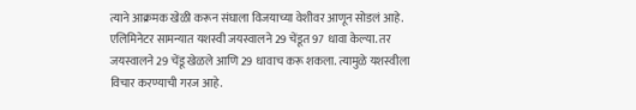त्याने आक्रमक खेळी करून संघाला विजयाच्या वेशीवर आणून सोडलं आहे. एलिमिनेटर सामन्यात यशस्वी जयस्वालने 29 चेंडूत 97 धावा केल्या. तर जयस्वालने 29 चेंडू खेळले आणि 29 धावाच करू शकला. त्यामुळे यशस्वीला विचार करण्याची गरज आहे.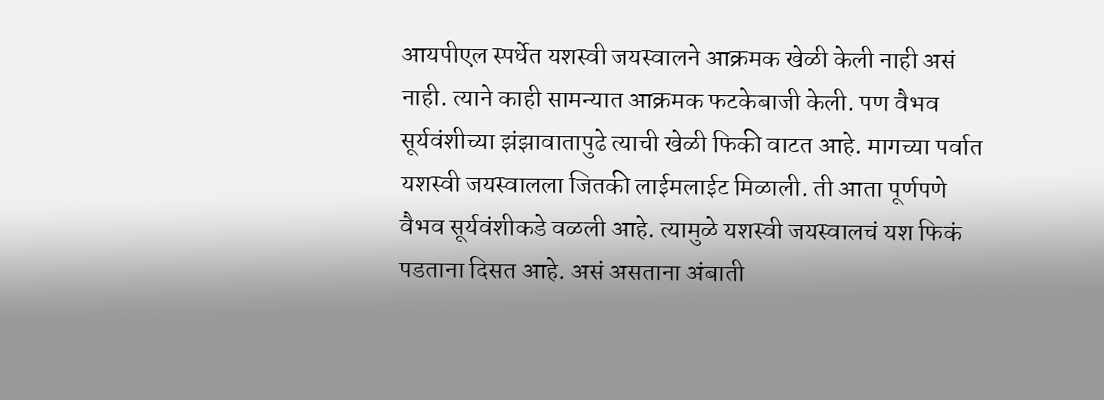आयपीएल स्पर्धेत यशस्वी जयस्वालने आक्रमक खेळी केली नाही असं नाही. त्याने काही सामन्यात आक्रमक फटकेबाजी केली. पण वैभव सूर्यवंशीच्या झंझावातापुढे त्याची खेळी फिकी वाटत आहे. मागच्या पर्वात यशस्वी जयस्वालला जितकी लाईमलाईट मिळाली. ती आता पूर्णपणे वैभव सूर्यवंशीकडे वळली आहे. त्यामुळे यशस्वी जयस्वालचं यश फिकं पडताना दिसत आहे. असं असताना अंबाती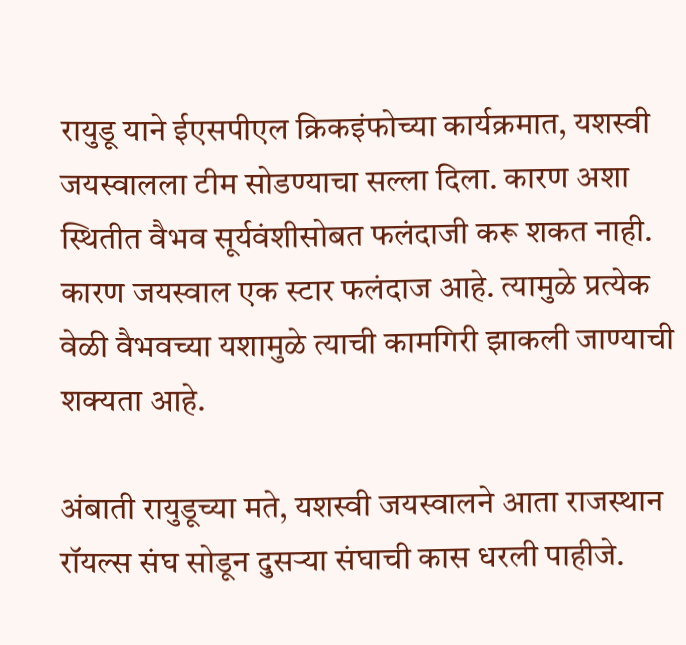रायुडू याने ईएसपीएल क्रिकइंफोच्या कार्यक्रमात, यशस्वी जयस्वालला टीम सोडण्याचा सल्ला दिला. कारण अशा स्थितीत वैभव सूर्यवंशीसोबत फलंदाजी करू शकत नाही. कारण जयस्वाल एक स्टार फलंदाज आहे. त्यामुळे प्रत्येक वेळी वैभवच्या यशामुळे त्याची कामगिरी झाकली जाण्याची शक्यता आहे.

अंबाती रायुडूच्या मते, यशस्वी जयस्वालने आता राजस्थान रॉयल्स संघ सोडून दुसऱ्या संघाची कास धरली पाहीजे.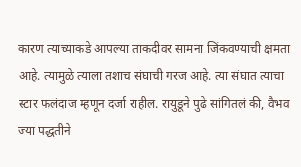कारण त्याच्याकडे आपल्या ताकदीवर सामना जिंकवण्याची क्षमता आहे. त्यामुळे त्याला तशाच संघाची गरज आहे. त्या संघात त्याचा स्टार फलंदाज म्हणून दर्जा राहील. रायुडूने पुढे सांगितलं की, वैभव ज्या पद्धतीने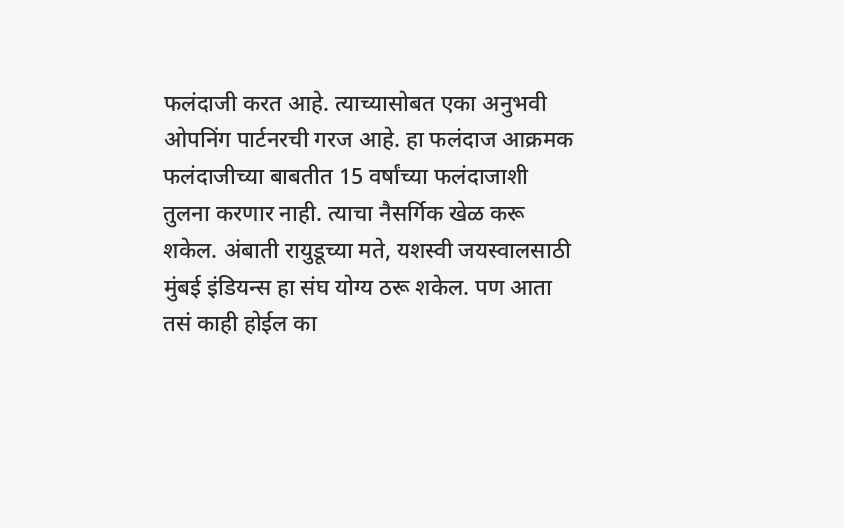फलंदाजी करत आहे. त्याच्यासोबत एका अनुभवी ओपनिंग पार्टनरची गरज आहे. हा फलंदाज आक्रमक फलंदाजीच्या बाबतीत 15 वर्षांच्या फलंदाजाशी तुलना करणार नाही. त्याचा नैसर्गिक खेळ करू शकेल. अंबाती रायुडूच्या मते, यशस्वी जयस्वालसाठी मुंबई इंडियन्स हा संघ योग्य ठरू शकेल. पण आता तसं काही होईल का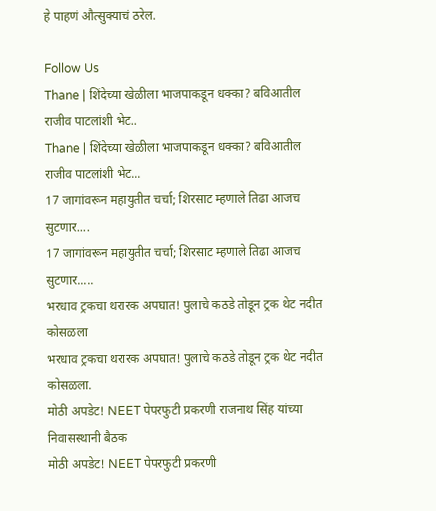हे पाहणं औत्सुक्याचं ठरेल.

Follow Us
Thane | शिंदेच्या खेळीला भाजपाकडून धक्का? बविआतील राजीव पाटलांशी भेट..
Thane | शिंदेच्या खेळीला भाजपाकडून धक्का? बविआतील राजीव पाटलांशी भेट...
17 जागांवरून महायुतीत चर्चा; शिरसाट म्हणाले तिढा आजच सुटणार....
17 जागांवरून महायुतीत चर्चा; शिरसाट म्हणाले तिढा आजच सुटणार.....
भरधाव ट्रकचा थरारक अपघात! पुलाचे कठडे तोडून ट्रक थेट नदीत कोसळला
भरधाव ट्रकचा थरारक अपघात! पुलाचे कठडे तोडून ट्रक थेट नदीत कोसळला.
मोठी अपडेट! NEET पेपरफुटी प्रकरणी राजनाथ सिंह यांच्या निवासस्थानी बैठक
मोठी अपडेट! NEET पेपरफुटी प्रकरणी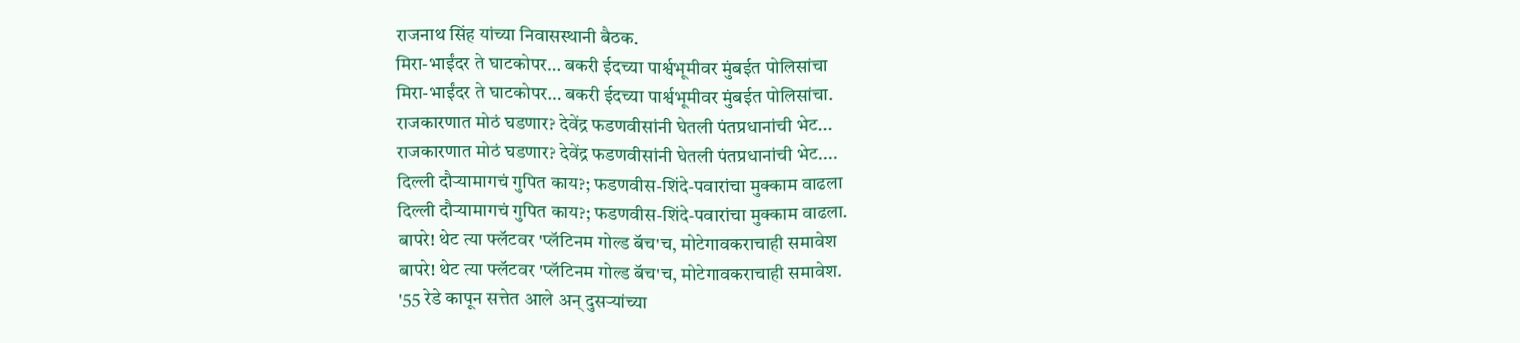राजनाथ सिंह यांच्या निवासस्थानी बैठक.
मिरा-भाईंदर ते घाटकोपर… बकरी ईदच्या पार्श्वभूमीवर मुंबईत पोलिसांचा
मिरा-भाईंदर ते घाटकोपर… बकरी ईदच्या पार्श्वभूमीवर मुंबईत पोलिसांचा.
राजकारणात मोठं घडणार? देवेंद्र फडणवीसांनी घेतली पंतप्रधानांची भेट...
राजकारणात मोठं घडणार? देवेंद्र फडणवीसांनी घेतली पंतप्रधानांची भेट....
दिल्ली दौऱ्यामागचं गुपित काय?; फडणवीस-शिंदे-पवारांचा मुक्काम वाढला
दिल्ली दौऱ्यामागचं गुपित काय?; फडणवीस-शिंदे-पवारांचा मुक्काम वाढला.
बापरे! थेट त्या फ्लॅटवर 'प्लॅटिनम गोल्ड बॅच'च, मोटेगावकराचाही समावेश
बापरे! थेट त्या फ्लॅटवर 'प्लॅटिनम गोल्ड बॅच'च, मोटेगावकराचाही समावेश.
'55 रेडे कापून सत्तेत आले अन् दुसऱ्यांच्या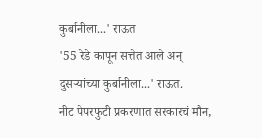कुर्बानीला...' राऊत
'55 रेडे कापून सत्तेत आले अन् दुसऱ्यांच्या कुर्बानीला...' राऊत.
नीट पेपरफुटी प्रकरणात सरकारचं मौन,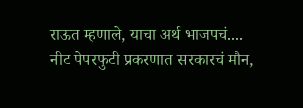राऊत म्हणाले, याचा अर्थ भाजपचं....
नीट पेपरफुटी प्रकरणात सरकारचं मौन,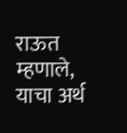राऊत म्हणाले, याचा अर्थ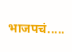भाजपचं.....